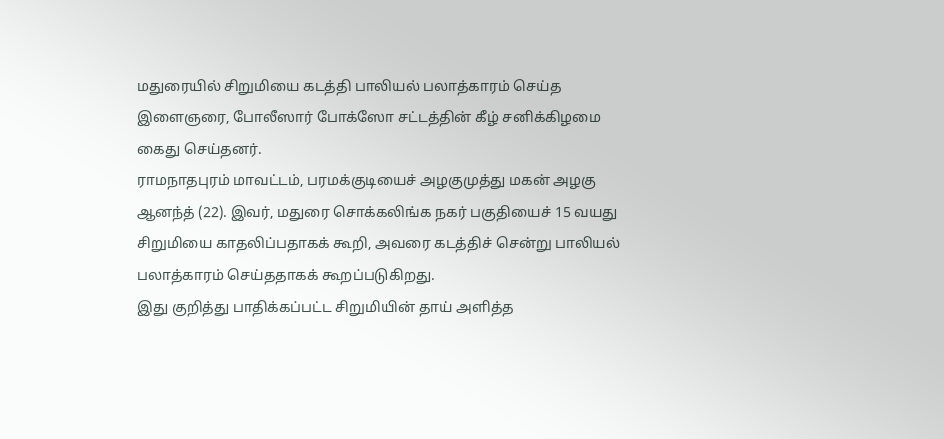மதுரையில் சிறுமியை கடத்தி பாலியல் பலாத்காரம் செய்த இளைஞரை, போலீஸார் போக்ஸோ சட்டத்தின் கீழ் சனிக்கிழமை கைது செய்தனர்.
ராமநாதபுரம் மாவட்டம், பரமக்குடியைச் அழகுமுத்து மகன் அழகு ஆனந்த் (22). இவர், மதுரை சொக்கலிங்க நகர் பகுதியைச் 15 வயது சிறுமியை காதலிப்பதாகக் கூறி, அவரை கடத்திச் சென்று பாலியல் பலாத்காரம் செய்ததாகக் கூறப்படுகிறது.
இது குறித்து பாதிக்கப்பட்ட சிறுமியின் தாய் அளித்த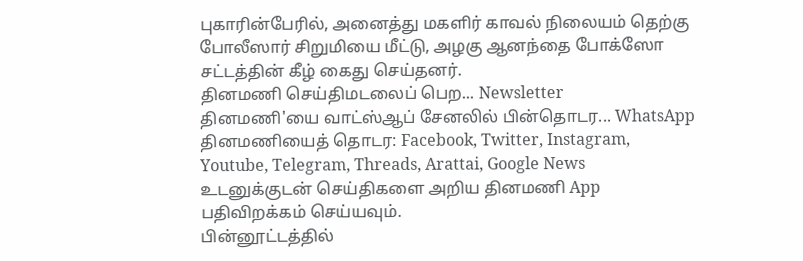புகாரின்பேரில், அனைத்து மகளிர் காவல் நிலையம் தெற்கு போலீஸார் சிறுமியை மீட்டு, அழகு ஆனந்தை போக்ஸோ சட்டத்தின் கீழ் கைது செய்தனர்.
தினமணி செய்திமடலைப் பெற... Newsletter
தினமணி'யை வாட்ஸ்ஆப் சேனலில் பின்தொடர... WhatsApp
தினமணியைத் தொடர: Facebook, Twitter, Instagram, Youtube, Telegram, Threads, Arattai, Google News
உடனுக்குடன் செய்திகளை அறிய தினமணி App பதிவிறக்கம் செய்யவும்.
பின்னூட்டத்தில்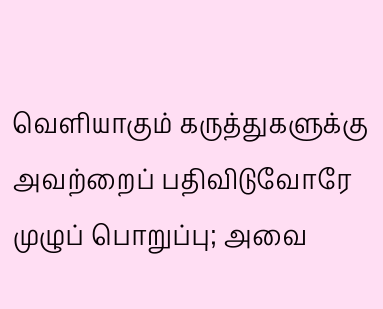வெளியாகும் கருத்துகளுக்கு அவற்றைப் பதிவிடுவோரே முழுப் பொறுப்பு; அவை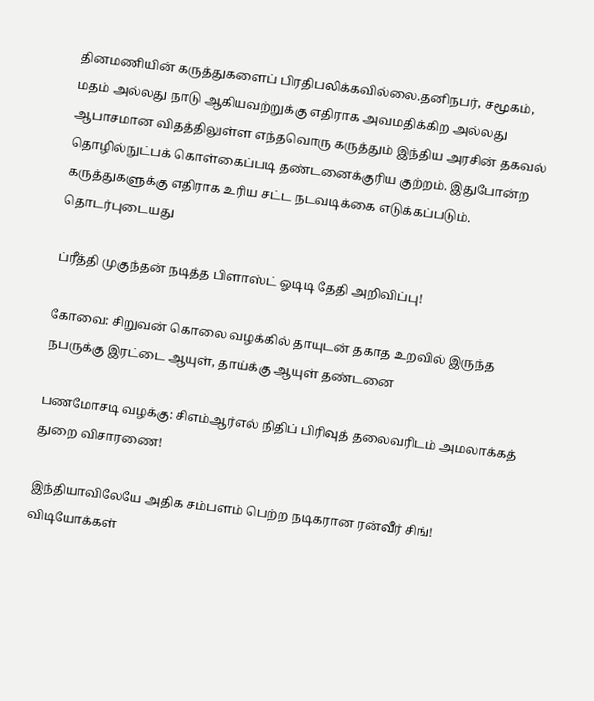தினமணியின் கருத்துகளைப் பிரதிபலிக்கவில்லை.தனிநபர், சமூகம், மதம் அல்லது நாடு ஆகியவற்றுக்கு எதிராக அவமதிக்கிற அல்லது ஆபாசமான விதத்திலுள்ள எந்தவொரு கருத்தும் இந்திய அரசின் தகவல் தொழில்நுட்பக் கொள்கைப்படி தண்டனைக்குரிய குற்றம். இதுபோன்ற கருத்துகளுக்கு எதிராக உரிய சட்ட நடவடிக்கை எடுக்கப்படும்.
தொடர்புடையது

ப்ரீத்தி முகுந்தன் நடித்த பிளாஸ்ட் ஓடிடி தேதி அறிவிப்பு!

கோவை: சிறுவன் கொலை வழக்கில் தாயுடன் தகாத உறவில் இருந்த நபருக்கு இரட்டை ஆயுள், தாய்க்கு ஆயுள் தண்டனை

பணமோசடி வழக்கு: சிஎம்ஆர்எல் நிதிப் பிரிவுத் தலைவரிடம் அமலாக்கத் துறை விசாரணை!

இந்தியாவிலேயே அதிக சம்பளம் பெற்ற நடிகரான ரன்வீர் சிங்!
விடியோக்கள்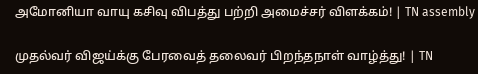அமோனியா வாயு கசிவு விபத்து பற்றி அமைச்சர் விளக்கம்! | TN assembly

முதல்வர் விஜய்க்கு பேரவைத் தலைவர் பிறந்தநாள் வாழ்த்து! | TN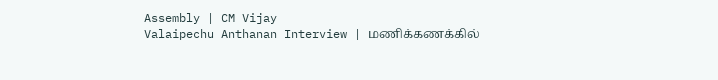Assembly | CM Vijay
Valaipechu Anthanan Interview | மணிக்கணக்கில்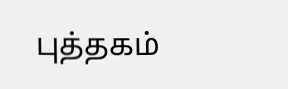புத்தகம்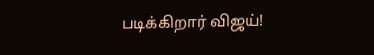படிக்கிறார் விஜய்!